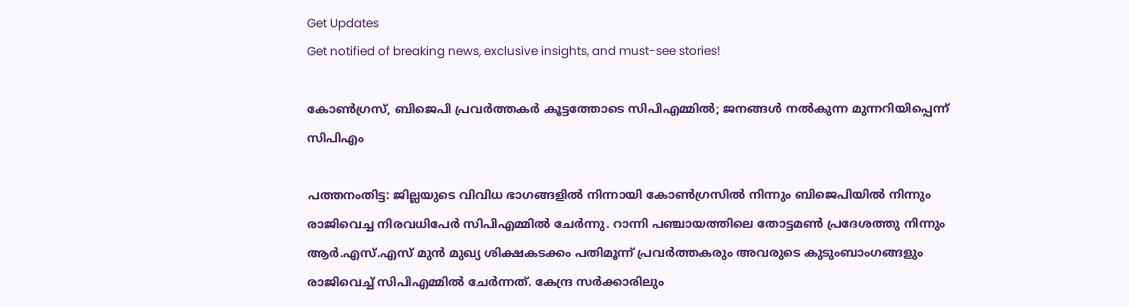Get Updates
Get notified of breaking news, exclusive insights, and must-see stories!

കോണ്‍ഗ്രസ്, ബിജെപി പ്രവര്‍ത്തകര്‍ കൂട്ടത്തോടെ സിപിഎമ്മില്‍; ജനങ്ങൾ നൽകുന്ന മുന്നറിയിപ്പെന്ന് സിപിഎം

പത്തനംതിട്ട: ജില്ലയുടെ വിവിധ ഭാഗങ്ങളില്‍ നിന്നായി കോണ്‍ഗ്രസില്‍ നിന്നും ബിജെപിയില്‍ നിന്നും രാജിവെച്ച നിരവധിപേര്‍ സിപിഎമ്മില്‍ ചേര്‍ന്നു. റാന്നി പഞ്ചായത്തിലെ തോട്ടമൺ പ്രദേശത്തു നിന്നും ആർ.എസ്.എസ് മുൻ മുഖ്യ ശിക്ഷകടക്കം പതിമൂന്ന് പ്രവർത്തകരും അവരുടെ കുടുംബാംഗങ്ങളും രാജിവെച്ച് സിപിഎമ്മില്‍ ചേര്‍ന്നത്. കേന്ദ്ര സർക്കാരിലും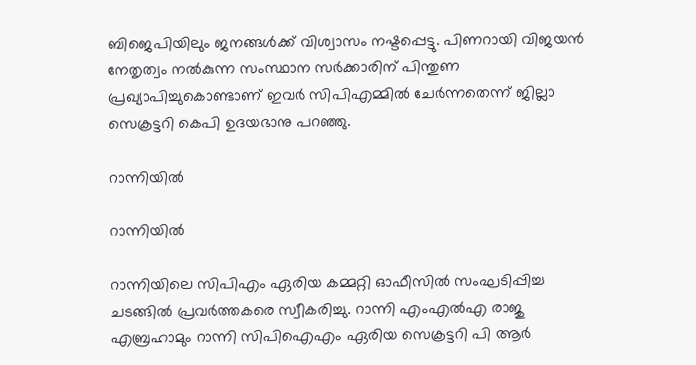ബിജെപിയിലും ജനങ്ങൾക്ക് വിശ്വാസം നഷ്ടപ്പെട്ടു. പിണറായി വിജയൻ നേതൃത്വം നൽകുന്ന സംസ്ഥാന സർക്കാരിന് പിന്തുണ പ്രഖ്യാപിച്ചുകൊണ്ടാണ് ഇവര്‍ സിപിഎമ്മില്‍ ചേര്‍ന്നതെന്ന് ജില്ലാ സെക്രട്ടറി കെപി ഉദയഭാനു പറഞ്ഞു.

റാന്നിയില്‍

റാന്നിയില്‍

റാന്നിയിലെ സിപിഎം ഏരിയ കമ്മറ്റി ഓഫീസിൽ സംഘടിപ്പിച്ച ചടങ്ങിൽ പ്രവർത്തകരെ സ്വീകരിച്ചു. റാന്നി എംഎൽഎ രാജു എബ്രഹാമും റാന്നി സിപിഐഎം ഏരിയ സെക്രട്ടറി പി ആർ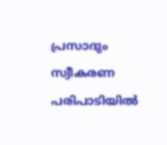പ്രസാദും സ്വീകരണ പരിപാടിയില്‍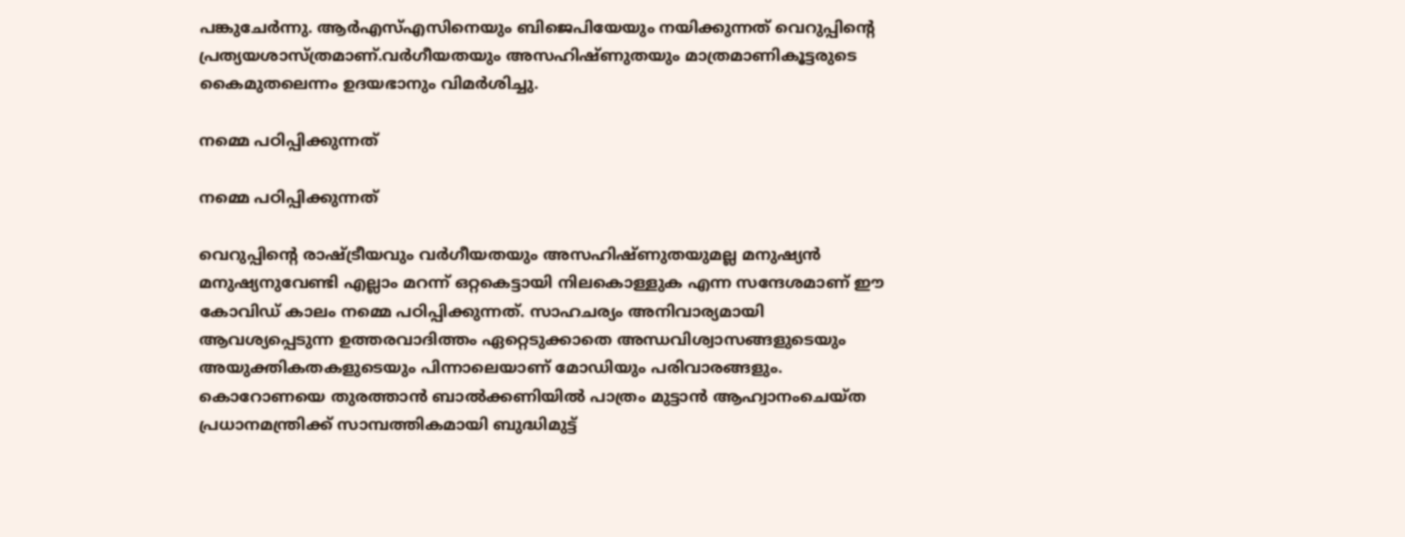പങ്കുചേര്‍ന്നു. ആര്‍എസ്എസിനെയും ബിജെപിയേയും നയിക്കുന്നത് വെറുപ്പിന്റെ പ്രത്യയശാസ്ത്രമാണ്.വര്‍ഗീയതയും അസഹിഷ്ണുതയും മാത്രമാണികൂട്ടരുടെ കൈമുതലെന്നം ഉദയഭാനും വിമര്‍ശിച്ചു.

നമ്മെ പഠിപ്പിക്കുന്നത്

നമ്മെ പഠിപ്പിക്കുന്നത്

വെറുപ്പിന്റെ രാഷ്ട്രീയവും വർഗീയതയും അസഹിഷ്ണുതയുമല്ല മനുഷ്യൻ മനുഷ്യനുവേണ്ടി എല്ലാം മറന്ന് ഒറ്റകെട്ടായി നിലകൊള്ളുക എന്ന സന്ദേശമാണ് ഈ കോവിഡ് കാലം നമ്മെ പഠിപ്പിക്കുന്നത്. സാഹചര്യം അനിവാര്യമായി ആവശ്യപ്പെടുന്ന ഉത്തരവാദിത്തം ഏറ്റെടുക്കാതെ അന്ധവിശ്വാസങ്ങളുടെയും അയുക്തികതകളുടെയും പിന്നാലെയാണ്‌ മോഡിയും പരിവാരങ്ങളും. കൊറോണയെ തുരത്താൻ ബാൽക്കണിയിൽ പാത്രം മുട്ടാൻ ആഹ്വാനംചെയ്ത പ്രധാനമന്ത്രിക്ക് സാമ്പത്തികമായി ബുദ്ധിമുട്ട്‌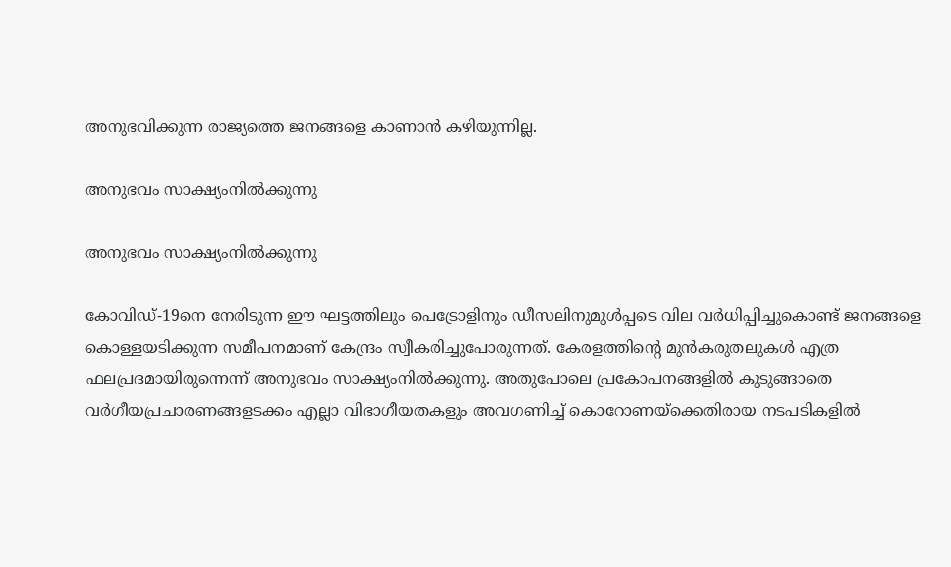അനുഭവിക്കുന്ന രാജ്യത്തെ ജനങ്ങളെ കാണാൻ കഴിയുന്നില്ല.

അനുഭവം സാക്ഷ്യംനിൽക്കുന്നു

അനുഭവം സാക്ഷ്യംനിൽക്കുന്നു

കോവിഡ്-19നെ നേരിടുന്ന ഈ ഘട്ടത്തിലും പെട്രോളിനും ഡീസലിനുമുൾപ്പടെ വില വർധിപ്പിച്ചുകൊണ്ട് ജനങ്ങളെ കൊള്ളയടിക്കുന്ന സമീപനമാണ് കേന്ദ്രം സ്വീകരിച്ചുപോരുന്നത്. കേരളത്തിന്റെ മുൻകരുതലുകൾ എത്ര ഫലപ്രദമായിരുന്നെന്ന്‌ അനുഭവം സാക്ഷ്യംനിൽക്കുന്നു. അതുപോലെ പ്രകോപനങ്ങളിൽ കുടുങ്ങാതെ വർഗീയപ്രചാരണങ്ങളടക്കം എല്ലാ വിഭാഗീയതകളും അവഗണിച്ച്‌ കൊറോണയ്‌ക്കെതിരായ നടപടികളിൽ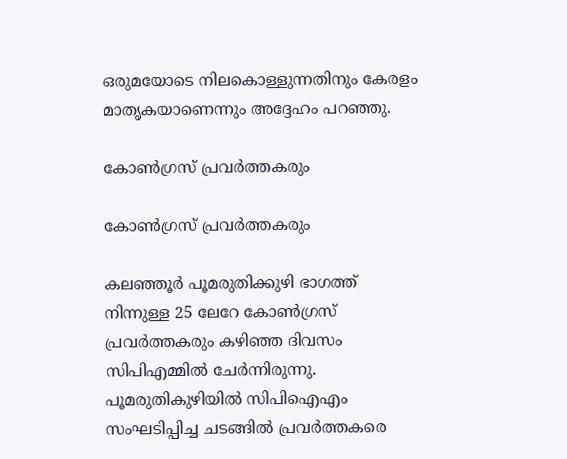ഒരുമയോടെ നിലകൊള്ളുന്നതിനും കേരളം മാതൃകയാണെന്നും അദ്ദേഹം പറഞ്ഞു.

കോൺഗ്രസ്‌ പ്രവർത്തകരും

കോൺഗ്രസ്‌ പ്രവർത്തകരും

കലഞ്ഞൂർ പൂമരുതിക്കുഴി ഭാഗത്ത് നിന്നുള്ള 25 ലേറേ കോൺഗ്രസ്‌ പ്രവർത്തകരും കഴിഞ്ഞ ദിവസം സിപിഎമ്മില്‍ ചേര്‍ന്നിരുന്നു. പൂമരുതികുഴിയിൽ സിപിഐഎം സംഘടിപ്പിച്ച ചടങ്ങിൽ പ്രവർത്തകരെ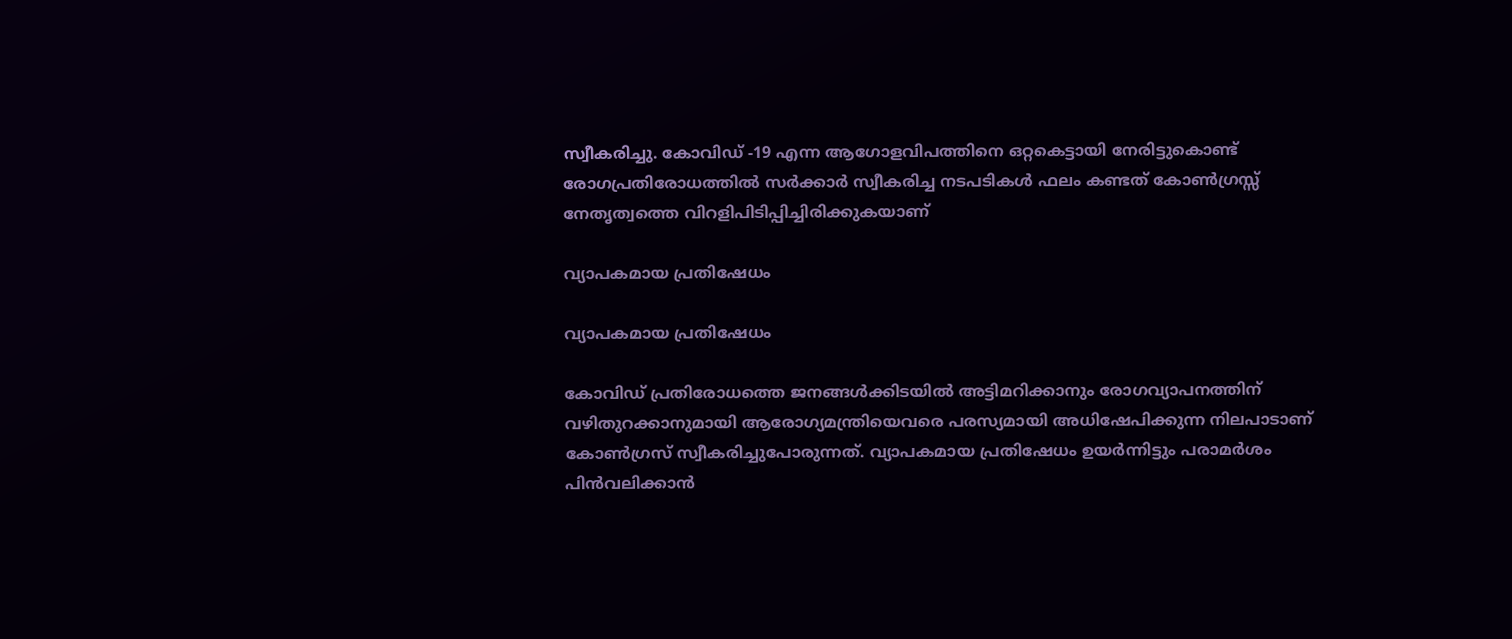സ്വീകരിച്ചു. കോവിഡ് -19 എന്ന ആഗോളവിപത്തിനെ ഒറ്റകെട്ടായി നേരിട്ടുകൊണ്ട് രോഗപ്രതിരോധത്തിൽ സർക്കാർ സ്വീകരിച്ച നടപടികൾ ഫലം കണ്ടത് കോൺഗ്രസ്സ് നേതൃത്വത്തെ വിറളിപിടിപ്പിച്ചിരിക്കുകയാണ്

വ്യാപകമായ പ്രതിഷേധം

വ്യാപകമായ പ്രതിഷേധം

കോവിഡ് പ്രതിരോധത്തെ ജനങ്ങൾക്കിടയിൽ അട്ടിമറിക്കാനും രോഗവ്യാപനത്തിന് വഴിതുറക്കാനുമായി ആരോഗ്യമന്ത്രിയെവരെ പരസ്യമായി അധിഷേപിക്കുന്ന നിലപാടാണ് കോൺഗ്രസ്‌ സ്വീകരിച്ചുപോരുന്നത്. വ്യാപകമായ പ്രതിഷേധം ഉയർന്നിട്ടും പരാമർശം പിൻവലിക്കാൻ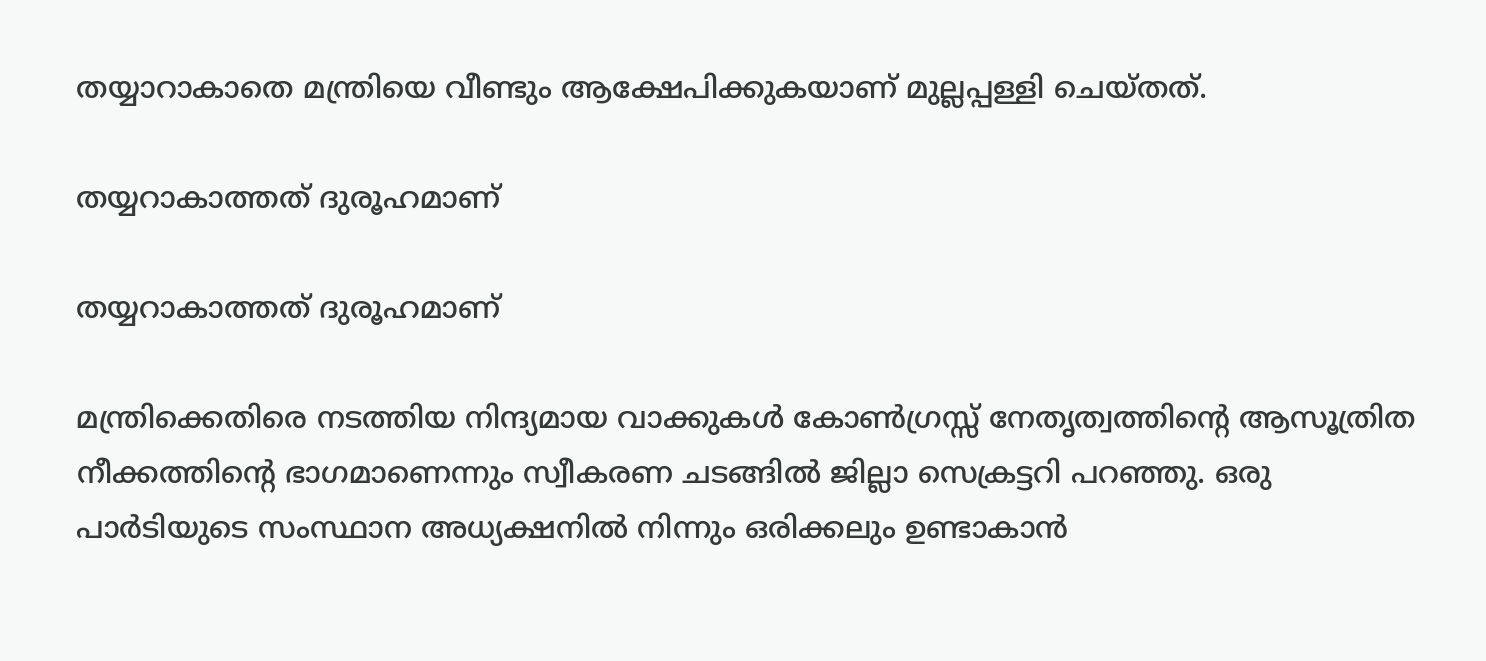തയ്യാറാകാതെ മന്ത്രിയെ വീണ്ടും ആക്ഷേപിക്കുകയാണ് മുല്ലപ്പള്ളി ചെയ്തത്.

തയ്യറാകാത്തത് ദുരൂഹമാണ്

തയ്യറാകാത്തത് ദുരൂഹമാണ്

മന്ത്രിക്കെതിരെ നടത്തിയ നിന്ദ്യമായ വാക്കുകൾ കോൺഗ്രസ്സ് നേതൃത്വത്തിന്റെ ആസൂത്രിത നീക്കത്തിന്റെ ഭാഗമാണെന്നും സ്വീകരണ ചടങ്ങില്‍ ജില്ലാ സെക്രട്ടറി പറഞ്ഞു. ഒരു പാർടിയുടെ സംസ്ഥാന അധ്യക്ഷനിൽ നിന്നും ഒരിക്കലും ഉണ്ടാകാൻ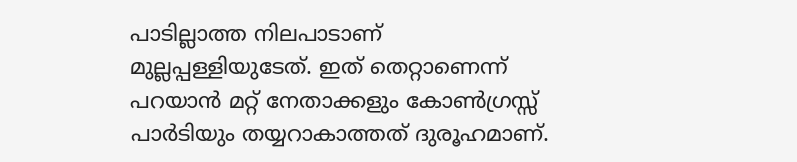പാടില്ലാത്ത നിലപാടാണ് മുല്ലപ്പള്ളിയുടേത്. ഇത് തെറ്റാണെന്ന് പറയാൻ മറ്റ് നേതാക്കളും കോൺഗ്രസ്സ് പാർടിയും തയ്യറാകാത്തത് ദുരൂഹമാണ്.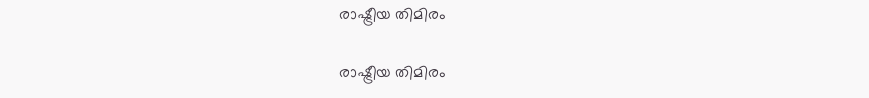രാഷ്ട്രീയ തിമിരം

രാഷ്ട്രീയ തിമിരം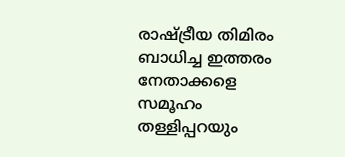രാഷ്ട്രീയ തിമിരം ബാധിച്ച ഇത്തരം നേതാക്കളെ സമൂഹം തള്ളിപ്പറയും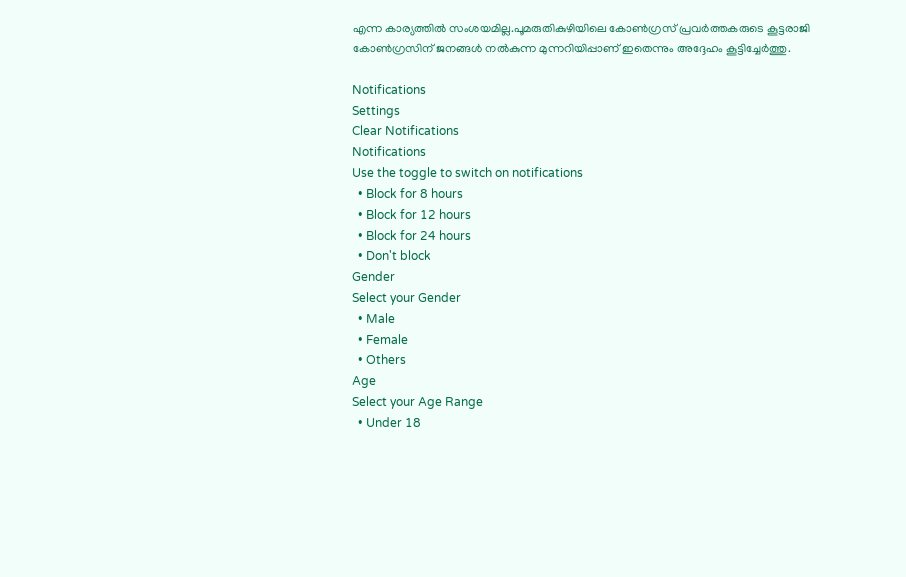എന്ന കാര്യത്തിൽ സംശയമില്ല.പൂമരുതികുഴിയിലെ കോൺഗ്രസ്‌ പ്രവർത്തകരുടെ കൂട്ടരാജി കോൺഗ്രസിന് ജനങ്ങൾ നൽകുന്ന മുന്നറിയിപ്പാണ് ഇതെന്നും അദ്ദേഹം കൂട്ടിച്ചേര്‍ത്തു.

Notifications
Settings
Clear Notifications
Notifications
Use the toggle to switch on notifications
  • Block for 8 hours
  • Block for 12 hours
  • Block for 24 hours
  • Don't block
Gender
Select your Gender
  • Male
  • Female
  • Others
Age
Select your Age Range
  • Under 18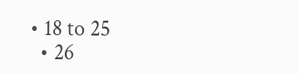• 18 to 25
  • 26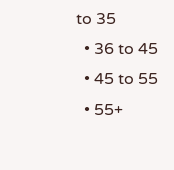to 35
  • 36 to 45
  • 45 to 55
  • 55+